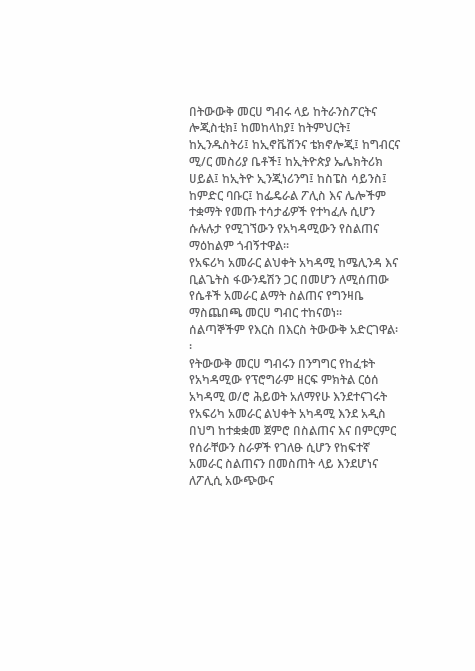በትውውቅ መርሀ ግብሩ ላይ ከትራንስፖርትና ሎጂስቲክ፤ ከመከላከያ፤ ከትምህርት፤ ከኢንዱስትሪ፤ ከኢኖቬሽንና ቴክኖሎጂ፤ ከግብርና ሚ/ር መስሪያ ቤቶች፤ ከኢትዮጵያ ኤሌክትሪክ ሀይል፤ ከኢትዮ ኢንጂነሪንግ፤ ከስፔስ ሳይንስ፤ ከምድር ባቡር፤ ከፌዴራል ፖሊስ እና ሌሎችም ተቋማት የመጡ ተሳታፊዎች የተካፈሉ ሲሆን ሱሉሉታ የሚገኘውን የአካዳሚውን የስልጠና ማዕከልም ጎብኝተዋል፡፡
የአፍሪካ አመራር ልህቀት አካዳሚ ከሜሊንዳ እና ቢልጌትስ ፋውንዴሽን ጋር በመሆን ለሚሰጠው የሴቶች አመራር ልማት ስልጠና የግንዛቤ ማስጨበጫ መርሀ ግብር ተከናወነ፡፡ ሰልጣኞችም የእርስ በእርስ ትውውቅ አድርገዋል፡፡
የትውውቅ መርሀ ግብሩን በንግግር የከፈቱት የአካዳሚው የፕሮግራም ዘርፍ ምክትል ርዕሰ አካዳሚ ወ/ሮ ሕይወት አለማየሁ እንደተናገሩት የአፍሪካ አመራር ልህቀት አካዳሚ እንደ አዲስ በህግ ከተቋቋመ ጀምሮ በስልጠና እና በምርምር የሰራቸውን ስራዎች የገለፁ ሲሆን የከፍተኛ አመራር ስልጠናን በመስጠት ላይ እንደሆነና ለፖሊሲ አውጭውና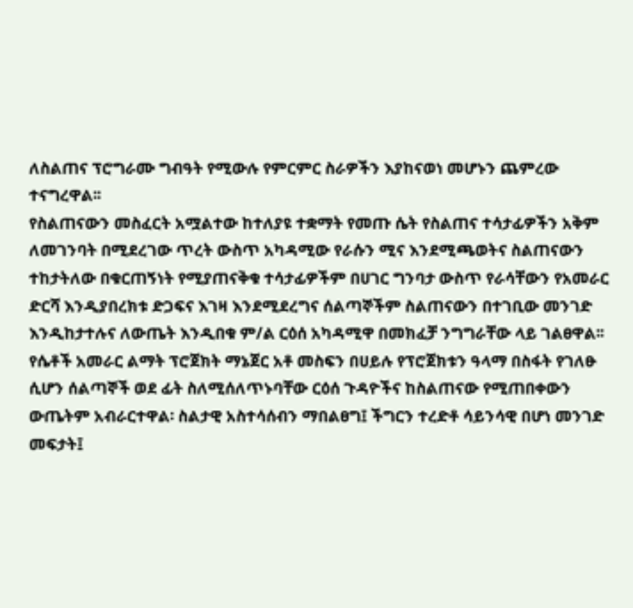ለስልጠና ፕሮግራሙ ግብዓት የሚውሉ የምርምር ስራዎችን እያከናወነ መሆኑን ጨምረው ተናግረዋል፡፡
የስልጠናውን መስፈርት አሟልተው ከተለያዩ ተቋማት የመጡ ሴት የስልጠና ተሳታፊዎችን አቅም ለመገንባት በሚደረገው ጥረት ውስጥ አካዳሚው የራሱን ሚና እንደሚጫወትና ስልጠናውን ተከታትለው በቁርጠኝነት የሚያጠናቅቁ ተሳታፊዎችም በሀገር ግንባታ ውስጥ የራሳቸውን የአመራር ድርሻ እንዲያበረክቱ ድጋፍና እገዛ እንደሚደረግና ሰልጣኞችም ስልጠናውን በተገቢው መንገድ እንዲከታተሉና ለውጤት እንዲበቁ ም/ል ርዕሰ አካዳሚዋ በመክፈቻ ንግግራቸው ላይ ገልፀዋል፡፡
የሴቶች አመራር ልማት ፕሮጀክት ማኔጀር አቶ መስፍን በሀይሉ የፕሮጀክቱን ዓላማ በስፋት የገለፁ ሲሆን ሰልጣኞች ወደ ፊት ስለሚሰለጥኑባቸው ርዕሰ ጉዳዮችና ከስልጠናው የሚጠበቀውን ውጤትም አብራርተዋል፡ ስልታዊ አስተሳሰብን ማበልፀግ፤ ችግርን ተረድቶ ሳይንሳዊ በሆነ መንገድ መፍታት፤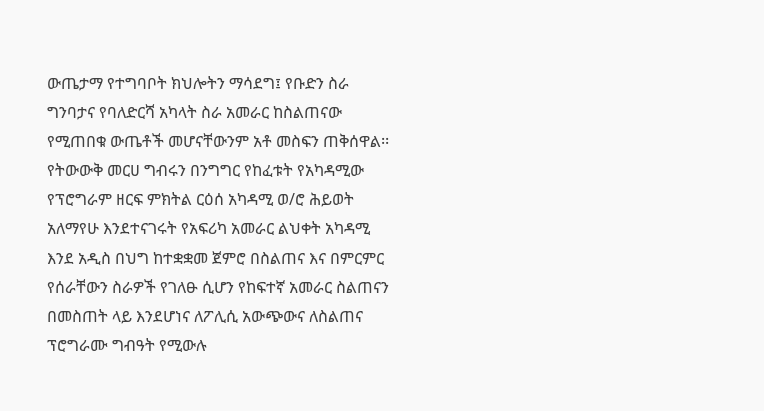ውጤታማ የተግባቦት ክህሎትን ማሳደግ፤ የቡድን ስራ ግንባታና የባለድርሻ አካላት ስራ አመራር ከስልጠናው የሚጠበቁ ውጤቶች መሆናቸውንም አቶ መስፍን ጠቅሰዋል፡፡
የትውውቅ መርሀ ግብሩን በንግግር የከፈቱት የአካዳሚው የፕሮግራም ዘርፍ ምክትል ርዕሰ አካዳሚ ወ/ሮ ሕይወት አለማየሁ እንደተናገሩት የአፍሪካ አመራር ልህቀት አካዳሚ እንደ አዲስ በህግ ከተቋቋመ ጀምሮ በስልጠና እና በምርምር የሰራቸውን ስራዎች የገለፁ ሲሆን የከፍተኛ አመራር ስልጠናን በመስጠት ላይ እንደሆነና ለፖሊሲ አውጭውና ለስልጠና ፕሮግራሙ ግብዓት የሚውሉ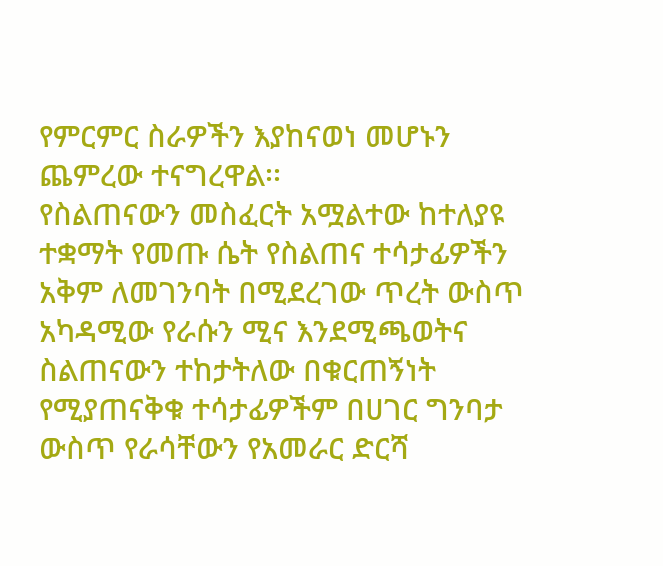የምርምር ስራዎችን እያከናወነ መሆኑን ጨምረው ተናግረዋል፡፡
የስልጠናውን መስፈርት አሟልተው ከተለያዩ ተቋማት የመጡ ሴት የስልጠና ተሳታፊዎችን አቅም ለመገንባት በሚደረገው ጥረት ውስጥ አካዳሚው የራሱን ሚና እንደሚጫወትና ስልጠናውን ተከታትለው በቁርጠኝነት የሚያጠናቅቁ ተሳታፊዎችም በሀገር ግንባታ ውስጥ የራሳቸውን የአመራር ድርሻ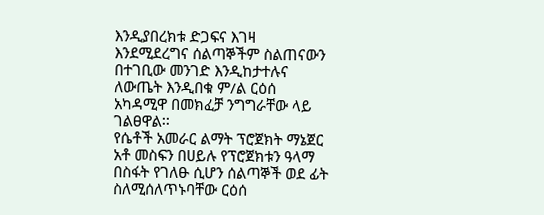እንዲያበረክቱ ድጋፍና እገዛ እንደሚደረግና ሰልጣኞችም ስልጠናውን በተገቢው መንገድ እንዲከታተሉና ለውጤት እንዲበቁ ም/ል ርዕሰ አካዳሚዋ በመክፈቻ ንግግራቸው ላይ ገልፀዋል፡፡
የሴቶች አመራር ልማት ፕሮጀክት ማኔጀር አቶ መስፍን በሀይሉ የፕሮጀክቱን ዓላማ በስፋት የገለፁ ሲሆን ሰልጣኞች ወደ ፊት ስለሚሰለጥኑባቸው ርዕሰ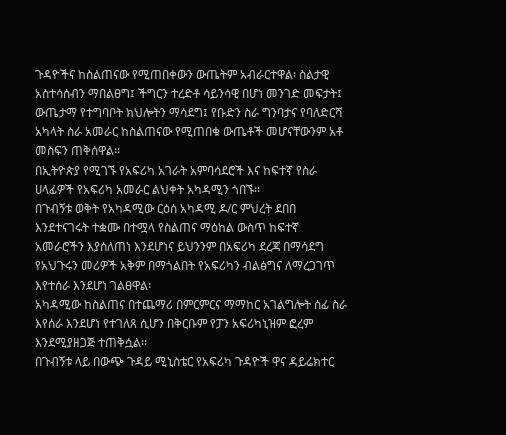ጉዳዮችና ከስልጠናው የሚጠበቀውን ውጤትም አብራርተዋል፡ ስልታዊ አስተሳሰብን ማበልፀግ፤ ችግርን ተረድቶ ሳይንሳዊ በሆነ መንገድ መፍታት፤ ውጤታማ የተግባቦት ክህሎትን ማሳደግ፤ የቡድን ስራ ግንባታና የባለድርሻ አካላት ስራ አመራር ከስልጠናው የሚጠበቁ ውጤቶች መሆናቸውንም አቶ መስፍን ጠቅሰዋል፡፡
በኢትዮጵያ የሚገኙ የአፍሪካ አገራት አምባሳደሮች እና ከፍተኛ የስራ ሀላፊዎች የአፍሪካ አመራር ልህቀት አካዳሚን ጎበኙ፡፡
በጉብኝቱ ወቅት የአካዳሚው ርዕሰ አካዳሚ ዶ/ር ምህረት ደበበ እንደተናገሩት ተቋሙ በተሟላ የስልጠና ማዕከል ውስጥ ከፍተኛ አመራሮችን እያሰለጠነ እንደሆነና ይህንንም በአፍሪካ ደረጃ በማሳደግ የአህጉሩን መሪዎች አቅም በማጎልበት የአፍሪካን ብልፅግና ለማረጋገጥ እየተሰራ እንደሆነ ገልፀዋል፡
አካዳሚው ከስልጠና በተጨማሪ በምርምርና ማማከር አገልግሎት ሰፊ ስራ እየሰራ እንደሆነ የተገለጸ ሲሆን በቅርቡም የፓን አፍሪካኒዝም ፎረም እንደሚያዘጋጅ ተጠቅሷል፡፡
በጉብኝቱ ላይ በውጭ ጉዳይ ሚኒስቴር የአፍሪካ ጉዳዮች ዋና ዳይሬክተር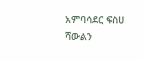አምባሳደር ፍስሀ ሻውልን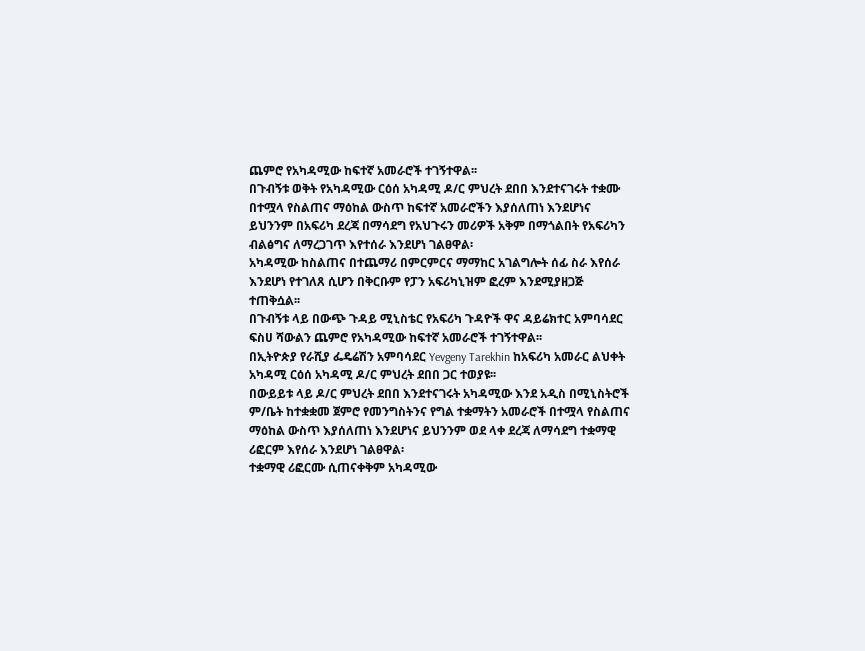ጨምሮ የአካዳሚው ከፍተኛ አመራሮች ተገኝተዋል፡፡
በጉብኝቱ ወቅት የአካዳሚው ርዕሰ አካዳሚ ዶ/ር ምህረት ደበበ እንደተናገሩት ተቋሙ በተሟላ የስልጠና ማዕከል ውስጥ ከፍተኛ አመራሮችን እያሰለጠነ እንደሆነና ይህንንም በአፍሪካ ደረጃ በማሳደግ የአህጉሩን መሪዎች አቅም በማጎልበት የአፍሪካን ብልፅግና ለማረጋገጥ እየተሰራ እንደሆነ ገልፀዋል፡
አካዳሚው ከስልጠና በተጨማሪ በምርምርና ማማከር አገልግሎት ሰፊ ስራ እየሰራ እንደሆነ የተገለጸ ሲሆን በቅርቡም የፓን አፍሪካኒዝም ፎረም እንደሚያዘጋጅ ተጠቅሷል፡፡
በጉብኝቱ ላይ በውጭ ጉዳይ ሚኒስቴር የአፍሪካ ጉዳዮች ዋና ዳይሬክተር አምባሳደር ፍስሀ ሻውልን ጨምሮ የአካዳሚው ከፍተኛ አመራሮች ተገኝተዋል፡፡
በኢትዮጵያ የራሺያ ፌዴሬሽን አምባሳደር Yevgeny Tarekhin ከአፍሪካ አመራር ልህቀት አካዳሚ ርዕሰ አካዳሚ ዶ/ር ምህረት ደበበ ጋር ተወያዩ፡፡
በውይይቱ ላይ ዶ/ር ምህረት ደበበ እንደተናገሩት አካዳሚው እንደ አዲስ በሚኒስትሮች ም/ቤት ከተቋቋመ ጀምሮ የመንግስትንና የግል ተቋማትን አመራሮች በተሟላ የስልጠና ማዕከል ውስጥ እያሰለጠነ እንደሆነና ይህንንም ወደ ላቀ ደረጃ ለማሳደግ ተቋማዊ ሪፎርም እየሰራ እንደሆነ ገልፀዋል፡
ተቋማዊ ሪፎርሙ ሲጠናቀቅም አካዳሚው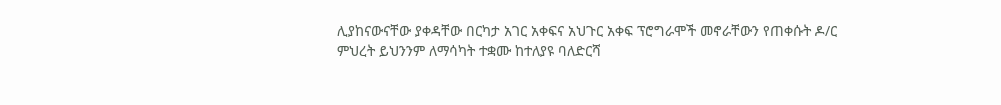ሊያከናውናቸው ያቀዳቸው በርካታ አገር አቀፍና አህጉር አቀፍ ፕሮግራሞች መኖራቸውን የጠቀሱት ዶ/ር ምህረት ይህንንም ለማሳካት ተቋሙ ከተለያዩ ባለድርሻ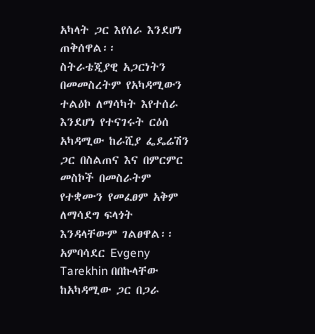አካላት ጋር እየሰራ እንደሆነ ጠቅሰዋል፡፡
ስትራቴጂያዊ አጋርነትን በመመስረትም የአካዳሚውን ተልዕኮ ለማሳካት እየተሰራ እንደሆነ የተናገሩት ርዕሰ አካዳሚው ከራሺያ ፌዴሬሽን ጋር በስልጠና እና በምርምር መስኮች በመስራትም የተቋሙን የመፈፀም አቅም ለማሳደግ ፍላጎት እንዳላቸውም ገልፀዋል፡፡
አምባሳደር Evgeny Tarekhin በበኩላቸው ከአካዳሚው ጋር በጋራ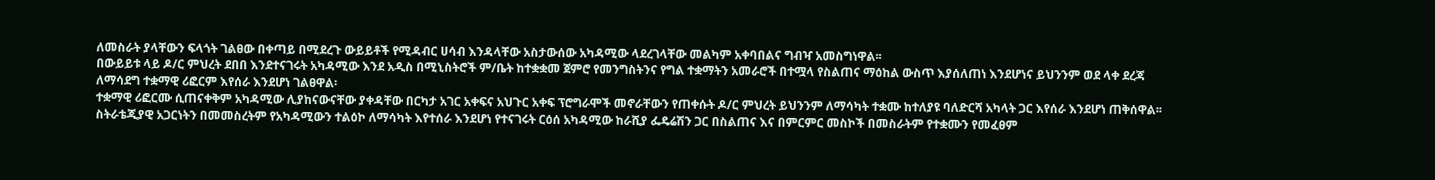ለመስራት ያላቸውን ፍላጎት ገልፀው በቀጣይ በሚደረጉ ውይይቶች የሚዳብር ሀሳብ እንዳላቸው አስታውሰው አካዳሚው ላደረገላቸው መልካም አቀባበልና ግብዣ አመስግነዋል፡፡
በውይይቱ ላይ ዶ/ር ምህረት ደበበ እንደተናገሩት አካዳሚው እንደ አዲስ በሚኒስትሮች ም/ቤት ከተቋቋመ ጀምሮ የመንግስትንና የግል ተቋማትን አመራሮች በተሟላ የስልጠና ማዕከል ውስጥ እያሰለጠነ እንደሆነና ይህንንም ወደ ላቀ ደረጃ ለማሳደግ ተቋማዊ ሪፎርም እየሰራ እንደሆነ ገልፀዋል፡
ተቋማዊ ሪፎርሙ ሲጠናቀቅም አካዳሚው ሊያከናውናቸው ያቀዳቸው በርካታ አገር አቀፍና አህጉር አቀፍ ፕሮግራሞች መኖራቸውን የጠቀሱት ዶ/ር ምህረት ይህንንም ለማሳካት ተቋሙ ከተለያዩ ባለድርሻ አካላት ጋር እየሰራ እንደሆነ ጠቅሰዋል፡፡
ስትራቴጂያዊ አጋርነትን በመመስረትም የአካዳሚውን ተልዕኮ ለማሳካት እየተሰራ እንደሆነ የተናገሩት ርዕሰ አካዳሚው ከራሺያ ፌዴሬሽን ጋር በስልጠና እና በምርምር መስኮች በመስራትም የተቋሙን የመፈፀም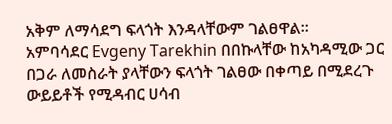አቅም ለማሳደግ ፍላጎት እንዳላቸውም ገልፀዋል፡፡
አምባሳደር Evgeny Tarekhin በበኩላቸው ከአካዳሚው ጋር በጋራ ለመስራት ያላቸውን ፍላጎት ገልፀው በቀጣይ በሚደረጉ ውይይቶች የሚዳብር ሀሳብ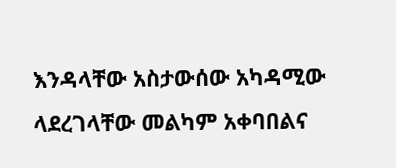እንዳላቸው አስታውሰው አካዳሚው ላደረገላቸው መልካም አቀባበልና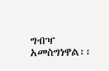ግብዣ አመስግነዋል፡፡